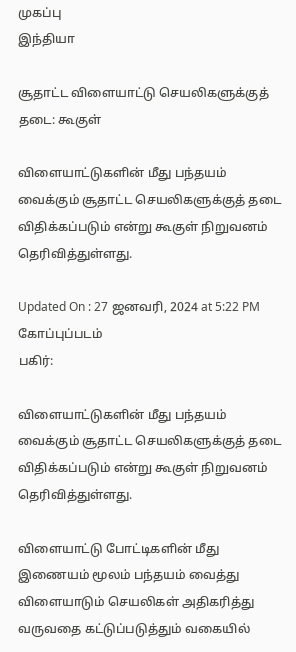முகப்பு
இந்தியா

சூதாட்ட விளையாட்டு செயலிகளுக்குத் தடை: கூகுள்

விளையாட்டுகளின் மீது பந்தயம் வைக்கும் சூதாட்ட செயலிகளுக்குத் தடை விதிக்கப்படும் என்று கூகுள் நிறுவனம் தெரிவித்துள்ளது.

Updated On : 27 ஜனவரி, 2024 at 5:22 PM
கோப்புப்படம்
பகிர்:

விளையாட்டுகளின் மீது பந்தயம் வைக்கும் சூதாட்ட செயலிகளுக்குத் தடை விதிக்கப்படும் என்று கூகுள் நிறுவனம் தெரிவித்துள்ளது.

விளையாட்டு போட்டிகளின் மீது இணையம் மூலம் பந்தயம் வைத்து விளையாடும் செயலிகள் அதிகரித்து வருவதை கட்டுப்படுத்தும் வகையில்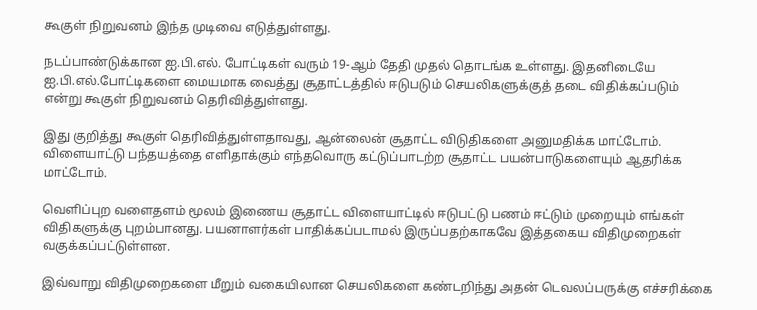கூகுள் நிறுவனம் இந்த முடிவை எடுத்துள்ளது.

நடப்பாண்டுக்கான ஐ.பி.எல். போட்டிகள் வரும் 19-ஆம் தேதி முதல் தொடங்க உள்ளது. இதனிடையே ஐ.பி.எல்.போட்டிகளை மையமாக வைத்து சூதாட்டத்தில் ஈடுபடும் செயலிகளுக்குத் தடை விதிக்கப்படும் என்று கூகுள் நிறுவனம் தெரிவித்துள்ளது.

இது குறித்து கூகுள் தெரிவித்துள்ளதாவது, ஆன்லைன் சூதாட்ட விடுதிகளை அனுமதிக்க மாட்டோம். விளையாட்டு பந்தயத்தை எளிதாக்கும் எந்தவொரு கட்டுப்பாடற்ற சூதாட்ட பயன்பாடுகளையும் ஆதரிக்க மாட்டோம்.

வெளிப்புற வளைதளம் மூலம் இணைய சூதாட்ட விளையாட்டில் ஈடுபட்டு பணம் ஈட்டும் முறையும் எங்கள் விதிகளுக்கு புறம்பானது. பயனாளர்கள் பாதிக்கப்படாமல் இருப்பதற்காகவே இத்தகைய விதிமுறைகள் வகுக்கப்பட்டுள்ளன.

இவ்வாறு விதிமுறைகளை மீறும் வகையிலான செயலிகளை கண்டறிந்து அதன் டெவலப்பருக்கு எச்சரிக்கை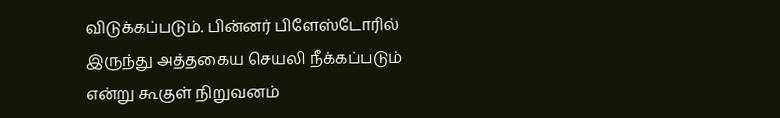விடுக்கப்படும். பின்னர் பிளேஸ்டோரில் இருந்து அத்தகைய செயலி நீக்கப்படும் என்று கூகுள் நிறுவனம்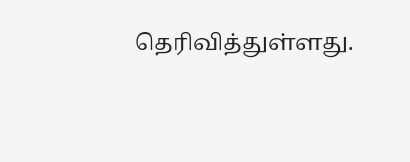தெரிவித்துள்ளது.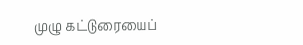முழு கட்டுரையைப்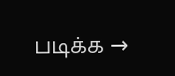படிக்க →